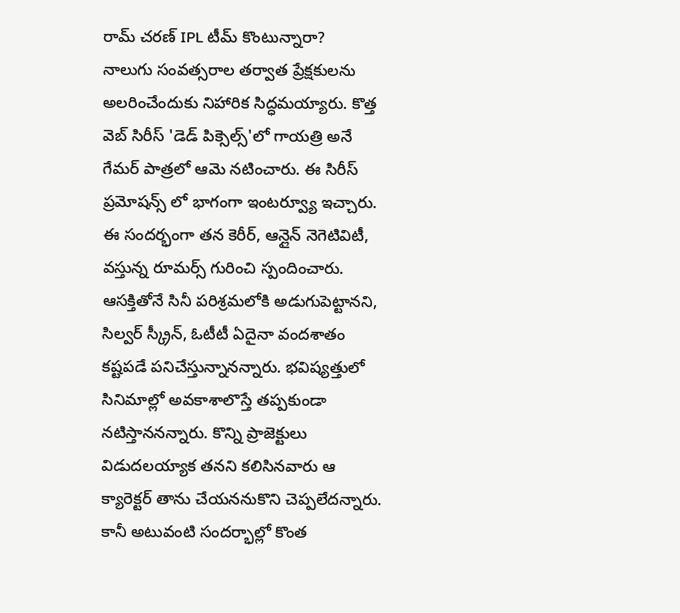రామ్ చరణ్ IPL టీమ్ కొంటున్నారా?
నాలుగు సంవత్సరాల తర్వాత ప్రేక్షకులను అలరించేందుకు నిహారిక సిద్ధమయ్యారు. కొత్త వెబ్ సిరీస్ 'డెడ్ పిక్సెల్స్'లో గాయత్రి అనే గేమర్ పాత్రలో ఆమె నటించారు. ఈ సిరీస్ ప్రమోషన్స్ లో భాగంగా ఇంటర్వ్యూ ఇచ్చారు. ఈ సందర్భంగా తన కెరీర్, ఆన్లైన్ నెగెటివిటీ, వస్తున్న రూమర్స్ గురించి స్పందించారు.
ఆసక్తితోనే సినీ పరిశ్రమలోకి అడుగుపెట్టానని, సిల్వర్ స్క్రీన్, ఓటీటీ ఏదైనా వందశాతం కష్టపడే పనిచేస్తున్నానన్నారు. భవిష్యత్తులో సినిమాల్లో అవకాశాలొస్తే తప్పకుండా నటిస్తాననన్నారు. కొన్ని ప్రాజెక్టులు విడుదలయ్యాక తనని కలిసినవారు ఆ క్యారెక్టర్ తాను చేయననుకొని చెప్పలేదన్నారు. కానీ అటువంటి సందర్భాల్లో కొంత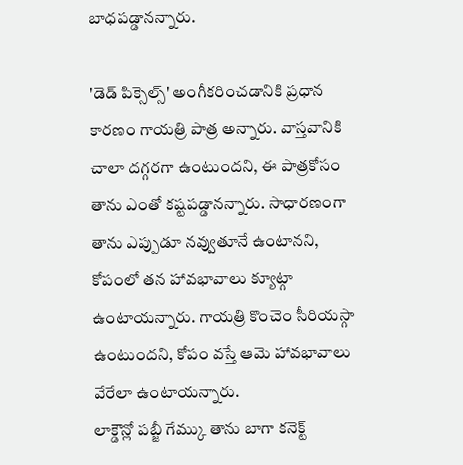బాధపడ్డానన్నారు.

'డెడ్ పిక్సెల్స్' అంగీకరించడానికి ప్రధాన కారణం గాయత్రి పాత్ర అన్నారు. వాస్తవానికి చాలా దగ్గరగా ఉంటుందని, ఈ పాత్రకోసం తాను ఎంతో కష్టపడ్డానన్నారు. సాధారణంగా తాను ఎప్పుడూ నవ్వుతూనే ఉంటానని, కోపంలో తన హావభావాలు క్యూట్గా ఉంటాయన్నారు. గాయత్రి కొంచెం సీరియస్గా ఉంటుందని, కోపం వస్తే ఆమె హావభావాలు వేరేలా ఉంటాయన్నారు.
లాక్డౌన్లో పబ్జీ గేమ్కు తాను బాగా కనెక్ట్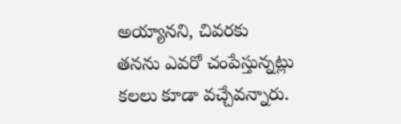అయ్యానని, చివరకు తనను ఎవరో చంపేస్తున్నట్లు కలలు కూడా వచ్చేవన్నారు.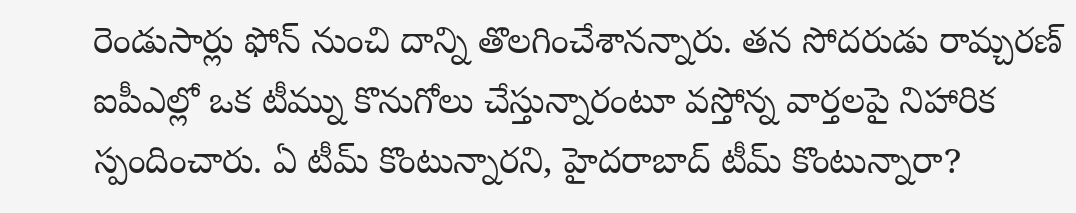రెండుసార్లు ఫోన్ నుంచి దాన్ని తొలగించేశానన్నారు. తన సోదరుడు రామ్చరణ్ ఐపీఎల్లో ఒక టీమ్ను కొనుగోలు చేస్తున్నారంటూ వస్తోన్న వార్తలపై నిహారిక స్పందించారు. ఏ టీమ్ కొంటున్నారని, హైదరాబాద్ టీమ్ కొంటున్నారా?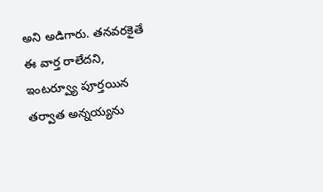అని అడిగారు. తనవరకైతే ఈ వార్త రాలేదని, ఇంటర్వ్యూ పూర్తయిన తర్వాత అన్నయ్యను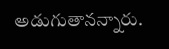అడుగుతానన్నారు.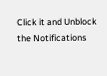Click it and Unblock the Notifications